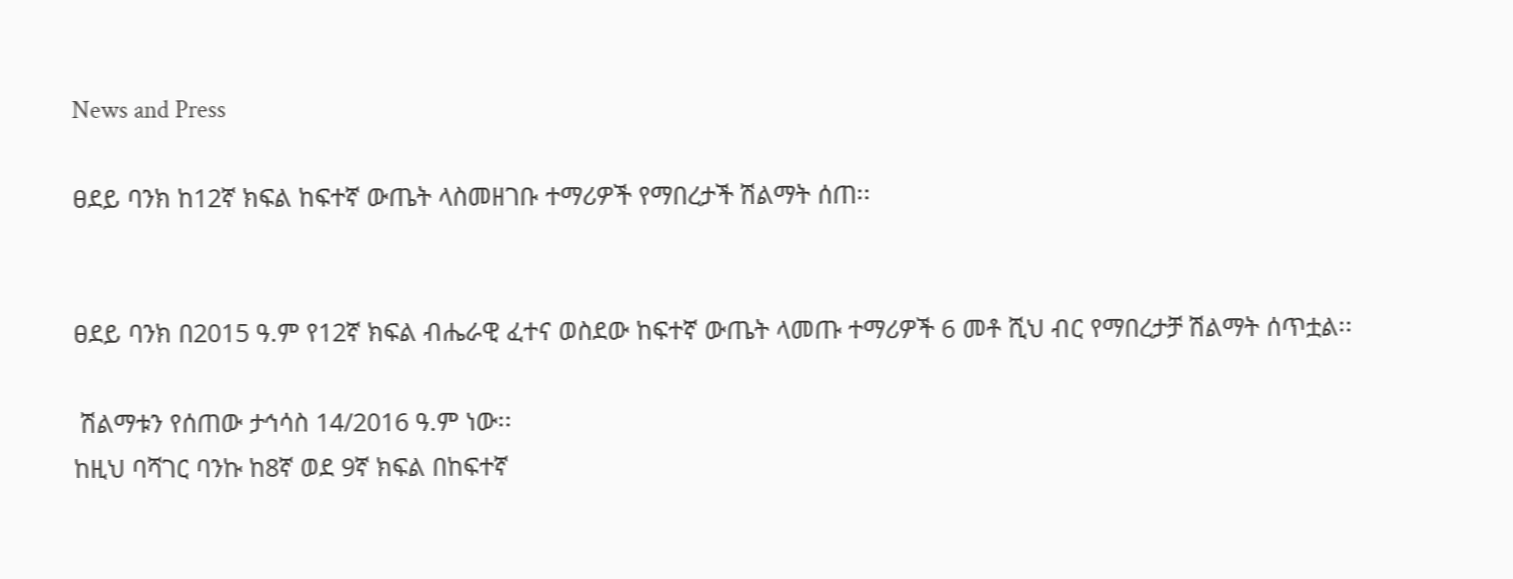News and Press

ፀደይ ባንክ ከ12ኛ ክፍል ከፍተኛ ውጤት ላስመዘገቡ ተማሪዎች የማበረታች ሽልማት ሰጠ፡፡


ፀደይ ባንክ በ2015 ዓ.ም የ12ኛ ክፍል ብሔራዊ ፈተና ወስደው ከፍተኛ ውጤት ላመጡ ተማሪዎች 6 መቶ ሺህ ብር የማበረታቻ ሽልማት ሰጥቷል፡፡

 ሽልማቱን የሰጠው ታኅሳስ 14/2016 ዓ.ም ነው፡፡
ከዚህ ባሻገር ባንኩ ከ8ኛ ወደ 9ኛ ክፍል በከፍተኛ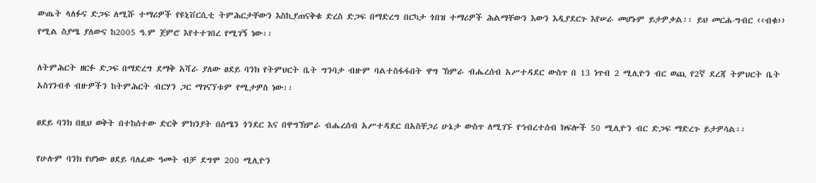ውጤት ላለፉና ድጋፍ ለሚሹ ተማሪዎች የዩኒቨርሲቲ ትምሕርታቸውን እስኪያጠናቅቁ ድረስ ድጋፍ በማድረግ በርካታ ጎበዝ ተማሪዎች ሕልማቸውን እውን እዲያደርጉ እየሠራ መሆኑም ይታዎቃል፡፡ ይህ መርሐ-ግብር ‹‹ብቁ›› የሚል ስያሜ ያለውና ከ2005 ዓ.ም ጀምሮ እየተተገበረ የሚገኝ ነው፡፡

ለትምሕርት ዘርፉ ድጋፍ በማድረግ ደማቅ አሻራ ያለው ፀደይ ባንክ የትምህርት ቤት ግንባታ ብዙም ባልተስፋፋበት ዋግ ኽምራ ብሔረሰብ አሥተዳደር ውስጥ በ 13 ነጥብ 2 ሚሊዮን ብር ወጪ የ2ኛ ደረጃ ትምህርት ቤት አስገንብቶ ብዙዎችን ከትምሕርት ብርሃን ጋር ማገናኘቱም የሚታዎስ ነው፡፡

ፀደይ ባንክ በዚህ ወቅት በተከሰተው ድርቅ ምክንያት በሰሜን ጎንደር እና በዋግኽምራ ብሔረሰብ አሥተዳደር በአስቸጋሪ ሁኔታ ውስጥ ለሚገኙ የኅብረተሰብ ክፍሎች 50 ሚሊዮን ብር ድጋፍ ማድረጉ ይታዎሳል፡፡

የሁሉም ባንክ የሆነው ፀደይ ባለፈው ዓመት ብቻ ደግሞ 200 ሚሊዮን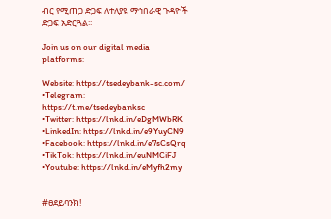ብር የሚጠጋ ድጋፍ ለተለያዩ ማኅበራዊ ጉዳዮች ድጋፍ አድርጓል፡፡

Join us on our digital media platforms:

Website: https://tsedeybank-sc.com/
•Telegram: https://t.me/tsedeybanksc
•Twitter: https://lnkd.in/eDgMWbRK
•LinkedIn: https://lnkd.in/e9YuyCN9
•Facebook: https://lnkd.in/e7sCsQrq
•TikTok: https://lnkd.in/euNMCiFJ
•Youtube: https://lnkd.in/eMyfh2my


#ፀደይባንክ!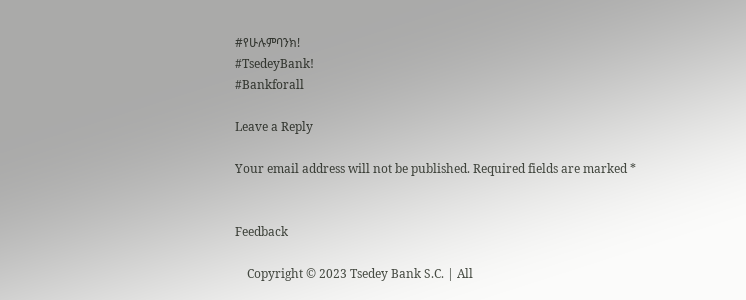#የሁሉምባንክ!
#TsedeyBank!
#Bankforall

Leave a Reply

Your email address will not be published. Required fields are marked *


Feedback

    Copyright © 2023 Tsedey Bank S.C. | All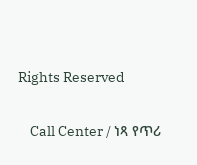Rights Reserved

    Call Center / ነጻ የጥሪ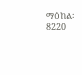ማዕከል፡ 8220